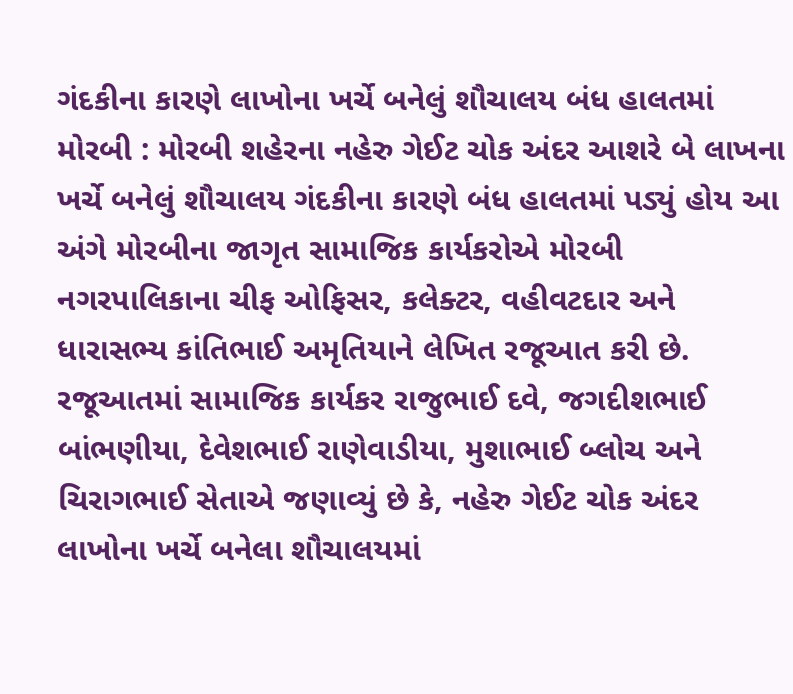ગંદકીના કારણે લાખોના ખર્ચે બનેલું શૌચાલય બંધ હાલતમાં
મોરબી : મોરબી શહેરના નહેરુ ગેઈટ ચોક અંદર આશરે બે લાખના ખર્ચે બનેલું શૌચાલય ગંદકીના કારણે બંધ હાલતમાં પડ્યું હોય આ અંગે મોરબીના જાગૃત સામાજિક કાર્યકરોએ મોરબી નગરપાલિકાના ચીફ ઓફિસર, કલેક્ટર, વહીવટદાર અને ધારાસભ્ય કાંતિભાઈ અમૃતિયાને લેખિત રજૂઆત કરી છે.
રજૂઆતમાં સામાજિક કાર્યકર રાજુભાઈ દવે, જગદીશભાઈ બાંભણીયા, દેવેશભાઈ રાણેવાડીયા, મુશાભાઈ બ્લોચ અને ચિરાગભાઈ સેતાએ જણાવ્યું છે કે, નહેરુ ગેઈટ ચોક અંદર લાખોના ખર્ચે બનેલા શૌચાલયમાં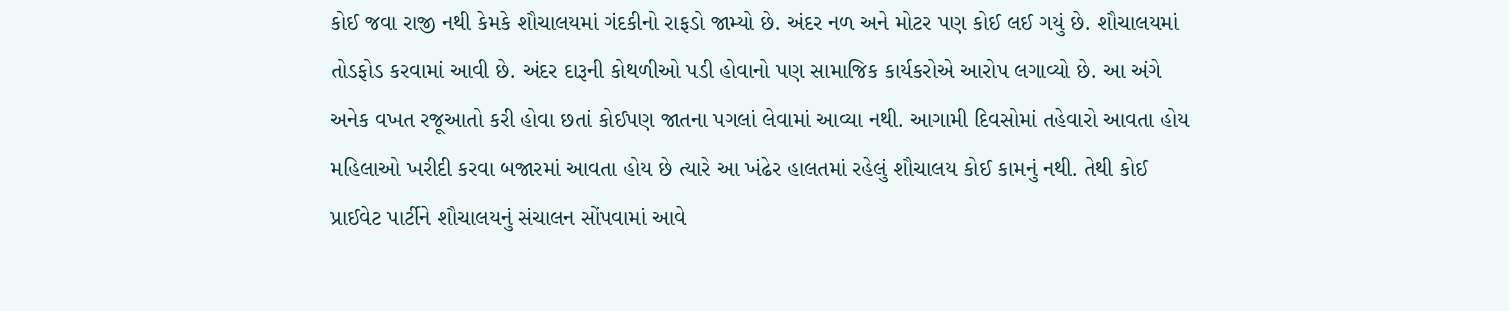કોઈ જવા રાજી નથી કેમકે શૌચાલયમાં ગંદકીનો રાફડો જામ્યો છે. અંદર નળ અને મોટર પણ કોઈ લઈ ગયું છે. શૌચાલયમાં તોડફોડ કરવામાં આવી છે. અંદર દારૂની કોથળીઓ પડી હોવાનો પણ સામાજિક કાર્યકરોએ આરોપ લગાવ્યો છે. આ અંગે અનેક વખત રજૂઆતો કરી હોવા છતાં કોઈપણ જાતના પગલાં લેવામાં આવ્યા નથી. આગામી દિવસોમાં તહેવારો આવતા હોય મહિલાઓ ખરીદી કરવા બજારમાં આવતા હોય છે ત્યારે આ ખંઢેર હાલતમાં રહેલું શૌચાલય કોઈ કામનું નથી. તેથી કોઈ પ્રાઈવેટ પાર્ટીને શૌચાલયનું સંચાલન સોંપવામાં આવે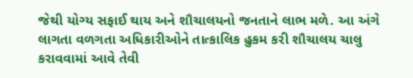જેથી યોગ્ય સફાઈ થાય અને શૌચાલયનો જનતાને લાભ મળે. આ અંગે લાગતા વળગતા અધિકારીઓને તાત્કાલિક હુકમ કરી શૌચાલય ચાલુ કરાવવામાં આવે તેવી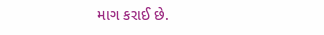માગ કરાઈ છે.